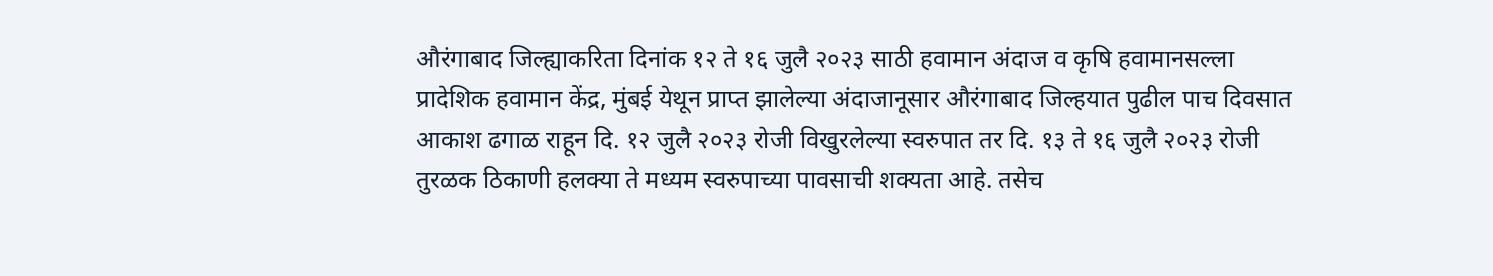औरंगाबाद जिल्ह्याकरिता दिनांक १२ ते १६ जुलै २०२३ साठी हवामान अंदाज व कृषि हवामानसल्ला
प्रादेशिक हवामान केंद्र, मुंबई येथून प्राप्त झालेल्या अंदाजानूसार औरंगाबाद जिल्हयात पुढील पाच दिवसात आकाश ढगाळ राहून दि. १२ जुलै २०२३ रोजी विखुरलेल्या स्वरुपात तर दि. १३ ते १६ जुलै २०२३ रोजी तुरळक ठिकाणी हलक्या ते मध्यम स्वरुपाच्या पावसाची शक्यता आहे. तसेच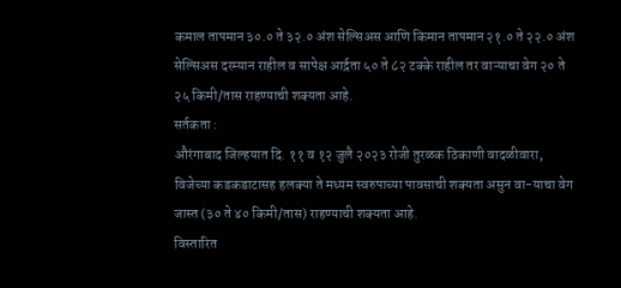कमाल तापमान ३०.० ते ३२.० अंश सेल्सिअस आणि किमान तापमान २१.० ते २२.० अंश सेल्सिअस दरम्यान राहील व सापेक्ष आर्द्रता ५० ते ८२ टक्के राहील तर वाऱ्याचा वेग २० ते २५ किमी/तास राहण्याची शक्यता आहे.
सर्तकता :
औरंगाबाद जिल्हयात दि. ११ व १२ जुलै २०२३ रोजी तुरळक ठिकाणी वादळीवारा, विजेच्या कडकडाटासह हलक्या ते मध्यम स्वरुपाच्या पावसाची शक्यता असुन वा-याचा वेग जास्त (३० ते ४० किमी/तास) राहण्याची शक्यता आहे.
विस्तारित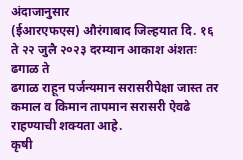अंदाजानुसार
(ईआरएफएस) औरंगाबाद जिल्हयात दि. १६ ते २२ जुलै २०२३ दरम्यान आकाश अंशतः ढगाळ ते
ढगाळ राहून पर्जन्यमान सरासरीपेक्षा जास्त तर कमाल व किमान तापमान सरासरी ऐवढे
राहण्याची शक्यता आहे.
कृषी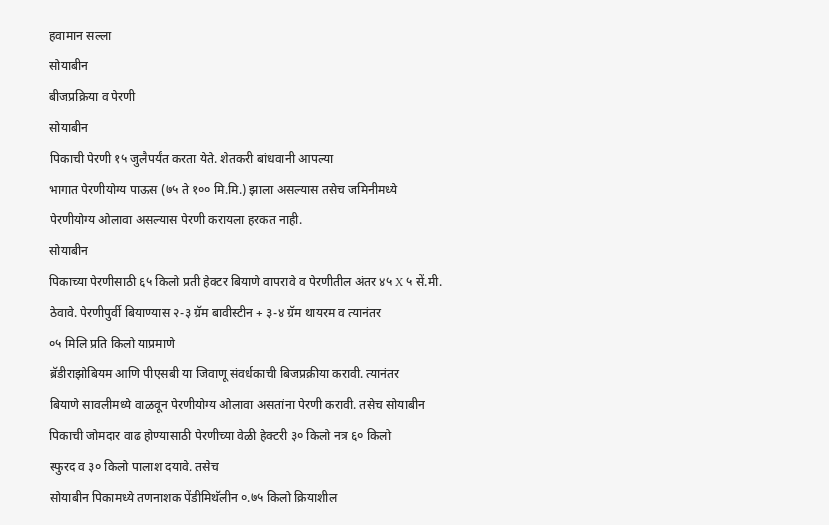हवामान सल्ला
सोयाबीन
बीजप्रक्रिया व पेरणी
सोयाबीन
पिकाची पेरणी १५ जुलैपर्यंत करता येते. शेतकरी बांधवानी आपल्या
भागात पेरणीयोग्य पाऊस (७५ ते १०० मि.मि.) झाला असल्यास तसेच जमिनीमध्ये
पेरणीयोग्य ओलावा असल्यास पेरणी करायला हरकत नाही.
सोयाबीन
पिकाच्या पेरणीसाठी ६५ किलो प्रती हेक्टर बियाणे वापरावे व पेरणीतील अंतर ४५ X ५ सें.मी.
ठेवावे. पेरणीपुर्वी बियाण्यास २-३ ग्रॅम बावीस्टीन + ३-४ ग्रॅम थायरम व त्यानंतर
०५ मिलि प्रति किलो याप्रमाणे
ब्रॅडीराझोबियम आणि पीएसबी या जिवाणू संवर्धकाची बिजप्रक्रीया करावी. त्यानंतर
बियाणे सावलीमध्ये वाळवून पेरणीयोग्य ओलावा असतांना पेरणी करावी. तसेच सोयाबीन
पिकाची जोमदार वाढ होण्यासाठी पेरणीच्या वेळी हेक्टरी ३० किलो नत्र ६० किलो
स्फुरद व ३० किलो पालाश दयावे. तसेच
सोयाबीन पिकामध्ये तणनाशक पेंडीमिथॅलीन ०.७५ किलो क्रियाशील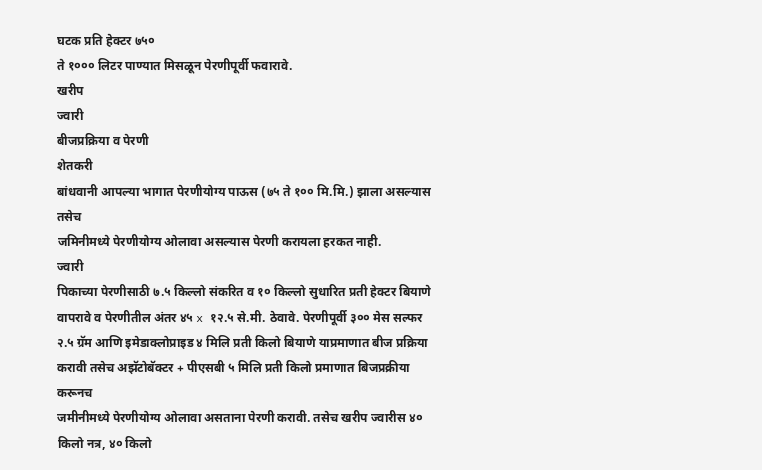घटक प्रति हेक्टर ७५०
ते १००० लिटर पाण्यात मिसळून पेरणीपूर्वी फवारावे.
खरीप
ज्वारी
बीजप्रक्रिया व पेरणी
शेतकरी
बांधवानी आपल्या भागात पेरणीयोग्य पाऊस (७५ ते १०० मि.मि.) झाला असल्यास तसेच
जमिनीमध्ये पेरणीयोग्य ओलावा असल्यास पेरणी करायला हरकत नाही.
ज्वारी
पिकाच्या पेरणीसाठी ७.५ किल्लो संकरित व १० किल्लो सुधारित प्रती हेक्टर बियाणे
वापरावे व पेरणीतील अंतर ४५ x १२.५ से.मी. ठेवावे. पेरणीपूर्वी ३०० मेस सल्फर
२.५ ग्रॅम आणि इमेडाक्लोप्राइड ४ मिलि प्रती किलो बियाणे याप्रमाणात बीज प्रक्रिया
करावी तसेच अझॅटोबॅक्टर + पीएसबी ५ मिलि प्रती किलो प्रमाणात बिजप्रक्रीया करूनच
जमीनीमध्ये पेरणीयोग्य ओलावा असताना पेरणी करावी. तसेच खरीप ज्वारीस ४० किलो नत्र, ४० किलो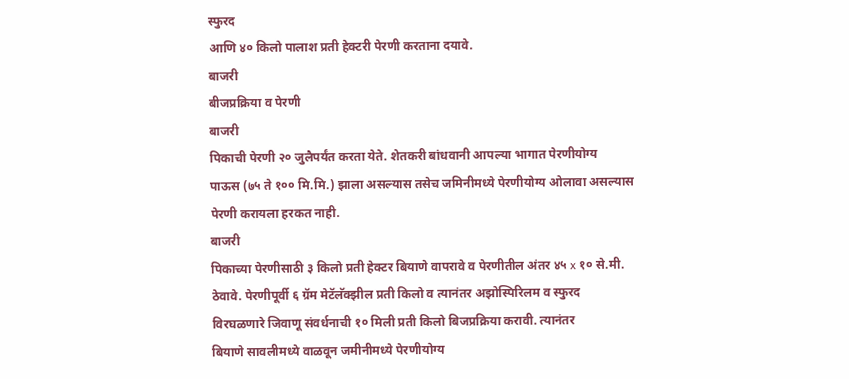स्फुरद
आणि ४० किलो पालाश प्रती हेक्टरी पेरणी करताना दयावे.
बाजरी
बीजप्रक्रिया व पेरणी
बाजरी
पिकाची पेरणी २० जुलैपर्यंत करता येते. शेतकरी बांधवानी आपल्या भागात पेरणीयोग्य
पाऊस (७५ ते १०० मि.मि.) झाला असल्यास तसेच जमिनीमध्ये पेरणीयोग्य ओलावा असल्यास
पेरणी करायला हरकत नाही.
बाजरी
पिकाच्या पेरणीसाठी ३ किलो प्रती हेक्टर बियाणे वापरावे व पेरणीतील अंतर ४५ x १० से.मी.
ठेवावे. पेरणीपूर्वी ६ ग्रॅम मेटॅलॅक्झील प्रती किलो व त्यानंतर अझोस्पिरिलम व स्फुरद
विरघळणारे जिवाणू संवर्धनाची १० मिली प्रती किलो बिजप्रक्रिया करावी. त्यानंतर
बियाणे सावलीमध्ये वाळवून जमीनीमध्ये पेरणीयोग्य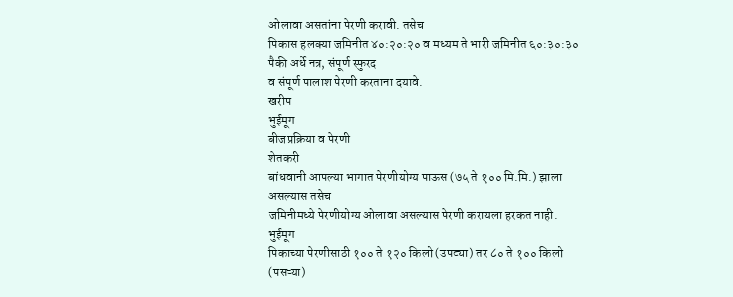ओलावा असतांना पेरणी करावी. तसेच
पिकास हलक्या जमिनीत ४०:२०:२० व मध्यम ते भारी जमिनीत ६०:३०:३० पैकी अर्धे नत्र, संपूर्ण स्फुरद
व संपूर्ण पालाश पेरणी करताना दयावे.
खरीप
भुईमूग
बीजप्रक्रिया व पेरणी
शेतकरी
बांधवानी आपल्या भागात पेरणीयोग्य पाऊस (७५ ते १०० मि.मि.) झाला असल्यास तसेच
जमिनीमध्ये पेरणीयोग्य ओलावा असल्यास पेरणी करायला हरकत नाही.
भुईमूग
पिकाच्या पेरणीसाठी १०० ते १२० किलो (उपट्या) तर ८० ते १०० किलो (पसऱ्या)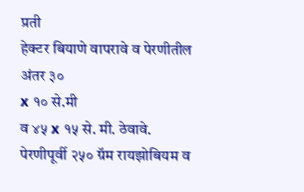प्रती
हेक्टर बियाणे वापरावे व पेरणीतील अंतर ३०
x १० से.मी
व ४५ x १५ से. मी. ठेवावे.
पेरणीपूर्वी २५० ग्रॅम रायझोबियम व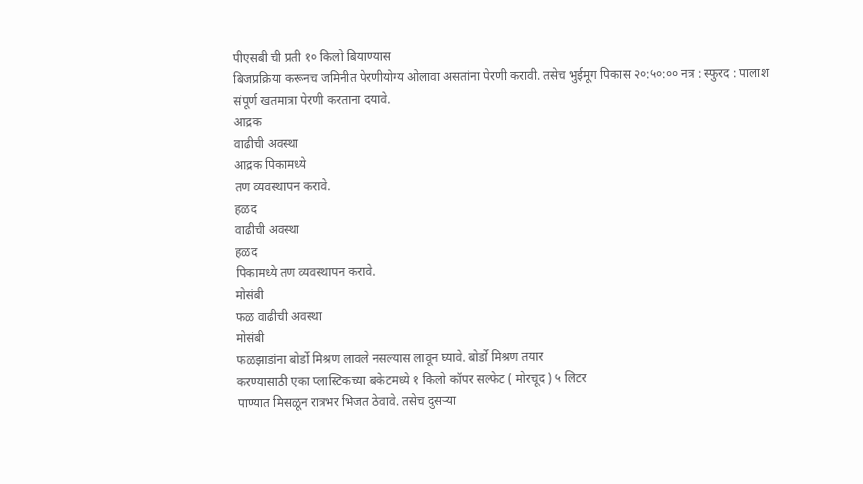पीएसबी ची प्रती १० किलो बियाण्यास
बिजप्रक्रिया करूनच जमिनीत पेरणीयोग्य ओलावा असतांना पेरणी करावी. तसेच भुईमूग पिकास २०:५०:०० नत्र : स्फुरद : पालाश संपूर्ण खतमात्रा पेरणी करताना दयावे.
आद्रक
वाढीची अवस्था
आद्रक पिकामध्ये
तण व्यवस्थापन करावे.
हळद
वाढीची अवस्था
हळद
पिकामध्ये तण व्यवस्थापन करावे.
मोसंबी
फळ वाढीची अवस्था
मोसंबी
फळझाडांना बोर्डो मिश्रण लावले नसल्यास लावून घ्यावे. बोर्डो मिश्रण तयार
करण्यासाठी एका प्लास्टिकच्या बकेटमध्ये १ किलो कॉपर सल्फेट ( मोरचूद ) ५ लिटर
पाण्यात मिसळून रात्रभर भिजत ठेवावे. तसेच दुसऱ्या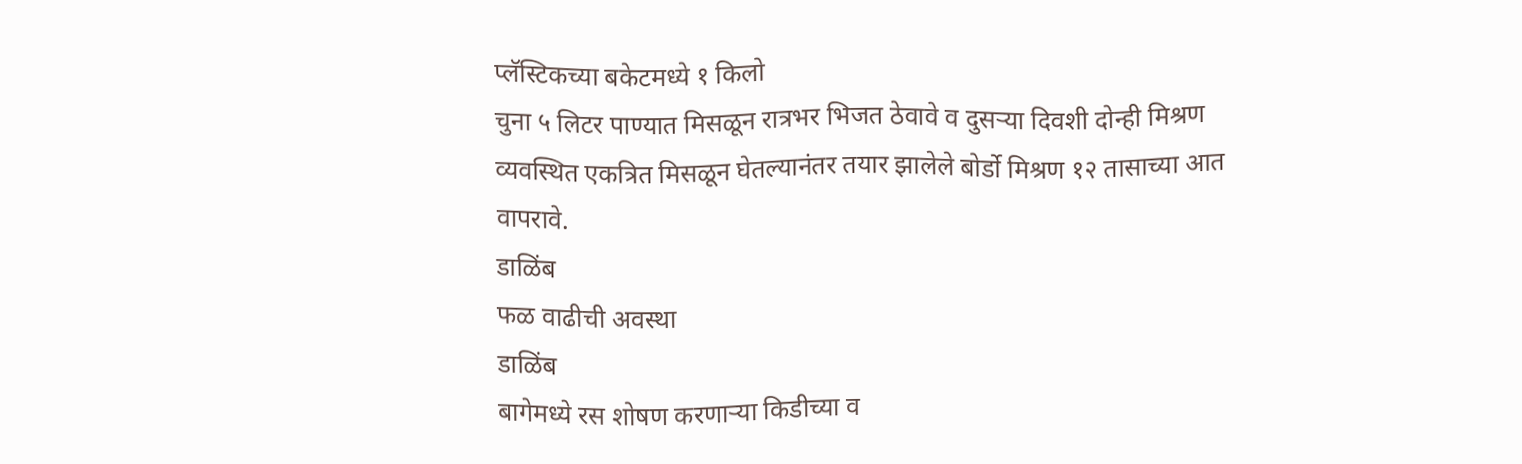प्लॅस्टिकच्या बकेटमध्ये १ किलो
चुना ५ लिटर पाण्यात मिसळून रात्रभर भिजत ठेवावे व दुसऱ्या दिवशी दोन्ही मिश्रण
व्यवस्थित एकत्रित मिसळून घेतल्यानंतर तयार झालेले बोर्डो मिश्रण १२ तासाच्या आत
वापरावे.
डाळिंब
फळ वाढीची अवस्था
डाळिंब
बागेमध्ये रस शोषण करणाऱ्या किडीच्या व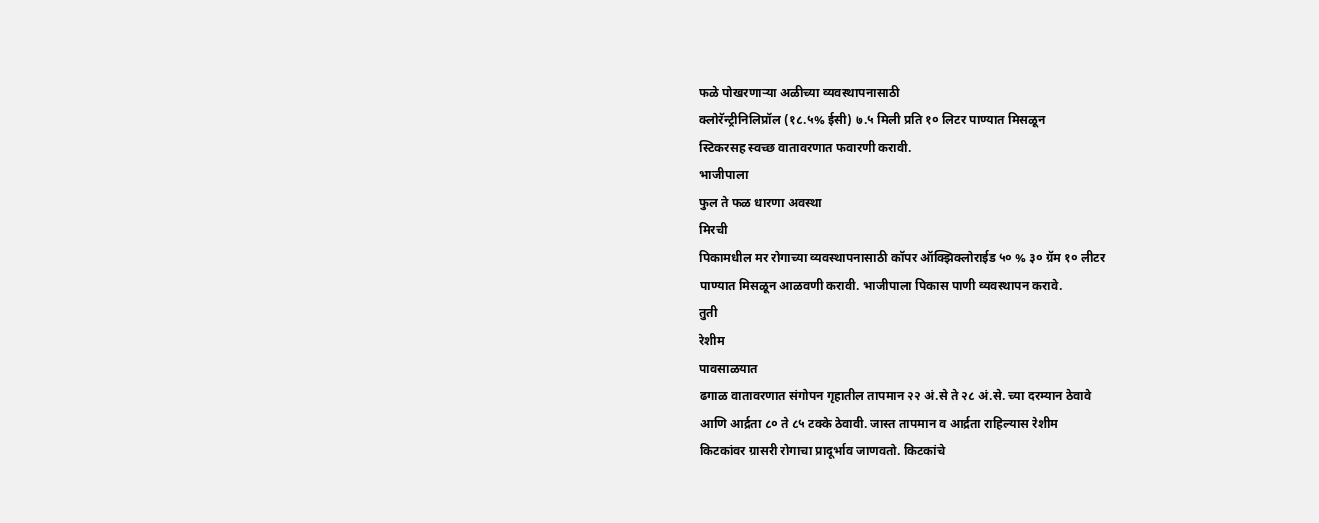फळे पोखरणाऱ्या अळीच्या व्यवस्थापनासाठी
क्लोरॅन्ट्रीनिलिप्रॉल (१८.५% ईसी) ७.५ मिली प्रति १० लिटर पाण्यात मिसळून
स्टिकरसह स्वच्छ वातावरणात फवारणी करावी.
भाजीपाला
फुल ते फळ धारणा अवस्था
मिरची
पिकामधील मर रोगाच्या व्यवस्थापनासाठी कॉपर ऑक्झिक्लोराईड ५० % ३० ग्रॅम १० लीटर
पाण्यात मिसळून आळवणी करावी. भाजीपाला पिकास पाणी व्यवस्थापन करावे.
तुती
रेशीम
पावसाळयात
ढगाळ वातावरणात संगोपन गृहातील तापमान २२ अं.से ते २८ अं.से. च्या दरम्यान ठेवावे
आणि आर्द्रता ८० ते ८५ टक्के ठेवावी. जास्त तापमान व आर्द्रता राहिल्यास रेशीम
किटकांवर ग्रासरी रोगाचा प्रादूर्भाव जाणवतो. किटकांचे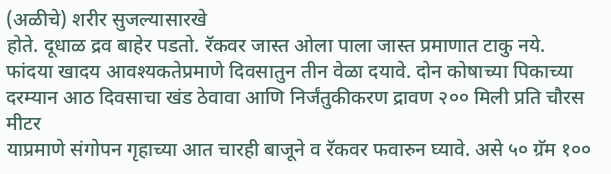(अळीचे) शरीर सुजल्यासारखे
होते. दूधाळ द्रव बाहेर पडतो. रॅकवर जास्त ओला पाला जास्त प्रमाणात टाकु नये.
फांदया खादय आवश्यकतेप्रमाणे दिवसातुन तीन वेळा दयावे. दोन कोषाच्या पिकाच्या
दरम्यान आठ दिवसाचा खंड ठेवावा आणि निर्जंतुकीकरण द्रावण २०० मिली प्रति चौरस मीटर
याप्रमाणे संगोपन गृहाच्या आत चारही बाजूने व रॅकवर फवारुन घ्यावे. असे ५० ग्रॅम १००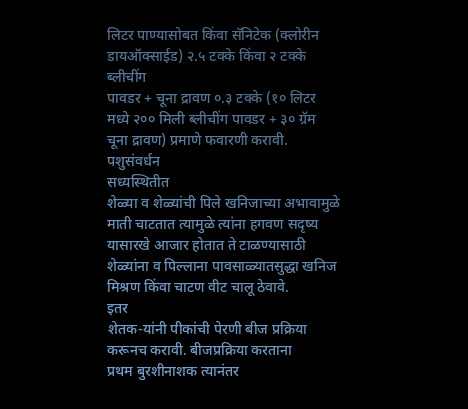लिटर पाण्यासोबत किंवा सॅनिटेक (क्लोरीन डायऑक्साईड) २.५ टक्के किंवा २ टक्के ब्लीचींग
पावडर + चूना द्रावण ०.३ टक्के (१० लिटर मध्ये २०० मिली ब्लीचींग पावडर + ३० ग्रॅम
चूना द्रावण) प्रमाणे फवारणी करावी.
पशुसंवर्धन
सध्यस्थितीत
शेळ्या व शेळ्यांची पिले खनिजाच्या अभावामुळे माती चाटतात त्यामुळे त्यांना हगवण सदृष्य
यासारखे आजार होतात ते टाळण्यासाठी शेळ्यांना व पिल्लाना पावसाळ्यातसुद्धा खनिज
मिश्रण किंवा चाटण वीट चालू ठेवावे.
इतर
शेतक-यांनी पीकांची पेरणी बीज प्रक्रिया करूनच करावी. बीजप्रक्रिया करताना
प्रथम बुरशीनाशक त्यानंतर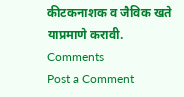कीटकनाशक व जैविक खते याप्रमाणे करावी.
Comments
Post a Comment